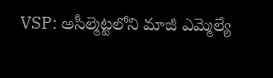VSP: అసీల్మెట్టలోని మాజీ ఎమ్మెల్యే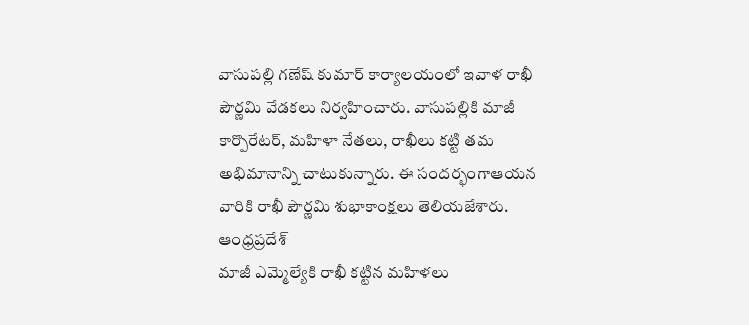వాసుపల్లి గణేష్ కుమార్ కార్యాలయంలో ఇవాళ రాఖీ పౌర్ణమి వేడకలు నిర్వహించారు. వాసుపల్లికి మాజీ కార్పొరేటర్, మహిళా నేతలు, రాఖీలు కట్టి తమ అభిమానాన్ని చాటుకున్నారు. ఈ సందర్భంగాఆయన వారికి రాఖీ పౌర్ణమి శుభాకాంక్షలు తెలియజేశారు.
ఆంధ్రప్రదేశ్
మాజీ ఎమ్మెల్యేకి రాఖీ కట్టిన మహిళలు